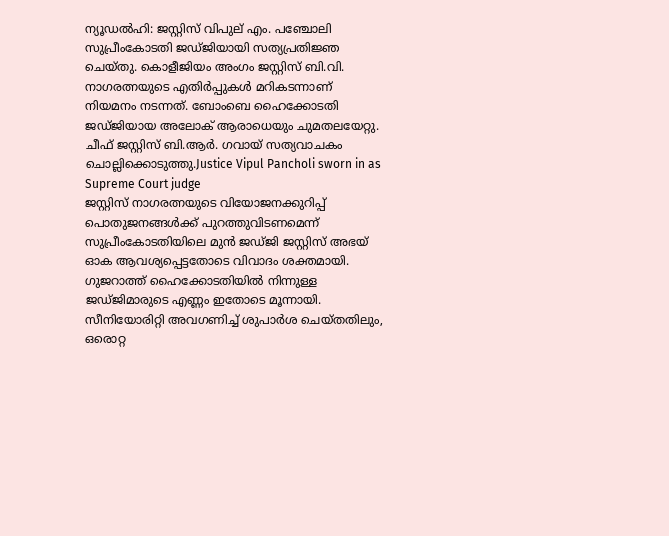ന്യൂഡൽഹി: ജസ്റ്റിസ് വിപുല് എം. പഞ്ചോലി സുപ്രീംകോടതി ജഡ്ജിയായി സത്യപ്രതിജ്ഞ ചെയ്തു. കൊളീജിയം അംഗം ജസ്റ്റിസ് ബി.വി. നാഗരത്നയുടെ എതിർപ്പുകൾ മറികടന്നാണ് നിയമനം നടന്നത്. ബോംബെ ഹൈക്കോടതി ജഡ്ജിയായ അലോക് ആരാധെയും ചുമതലയേറ്റു. ചീഫ് ജസ്റ്റിസ് ബി.ആർ. ഗവായ് സത്യവാചകം ചൊല്ലിക്കൊടുത്തു.Justice Vipul Pancholi sworn in as Supreme Court judge
ജസ്റ്റിസ് നാഗരത്നയുടെ വിയോജനക്കുറിപ്പ് പൊതുജനങ്ങൾക്ക് പുറത്തുവിടണമെന്ന് സുപ്രീംകോടതിയിലെ മുൻ ജഡ്ജി ജസ്റ്റിസ് അഭയ് ഓക ആവശ്യപ്പെട്ടതോടെ വിവാദം ശക്തമായി.
ഗുജറാത്ത് ഹൈക്കോടതിയിൽ നിന്നുള്ള ജഡ്ജിമാരുടെ എണ്ണം ഇതോടെ മൂന്നായി. സീനിയോരിറ്റി അവഗണിച്ച് ശുപാർശ ചെയ്തതിലും, ഒരൊറ്റ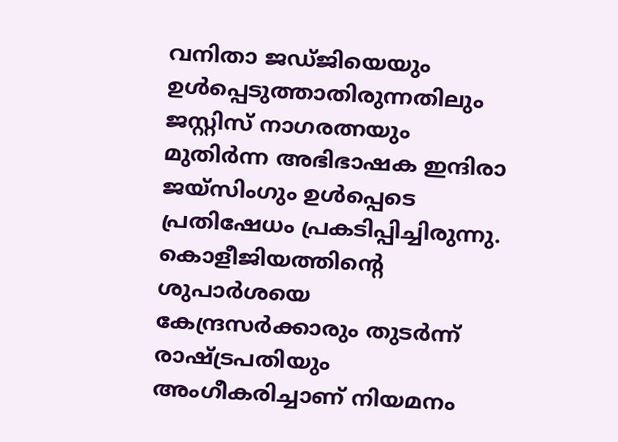വനിതാ ജഡ്ജിയെയും ഉൾപ്പെടുത്താതിരുന്നതിലും ജസ്റ്റിസ് നാഗരത്നയും മുതിർന്ന അഭിഭാഷക ഇന്ദിരാ ജയ്സിംഗും ഉൾപ്പെടെ പ്രതിഷേധം പ്രകടിപ്പിച്ചിരുന്നു. കൊളീജിയത്തിന്റെ ശുപാർശയെ കേന്ദ്രസർക്കാരും തുടർന്ന് രാഷ്ട്രപതിയും അംഗീകരിച്ചാണ് നിയമനം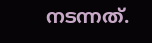നടന്നത്.